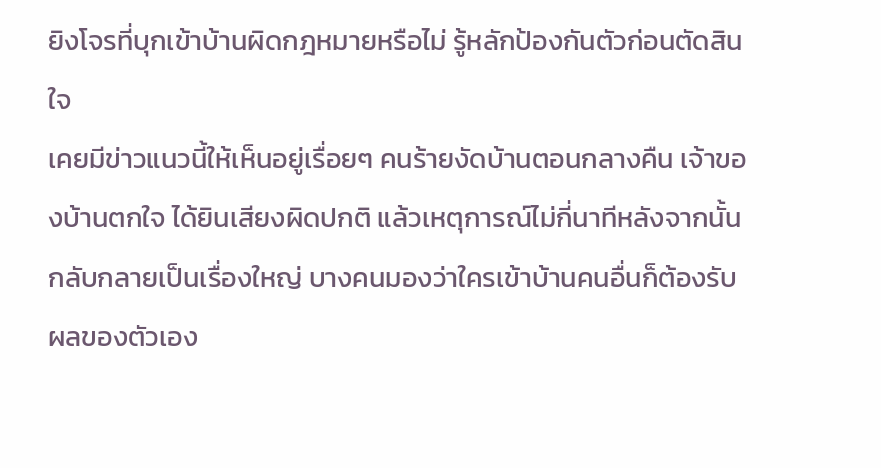ยิงโจรที่บุกเข้าบ้านผิดกฎหมายหรือไม่ รู้หลักป้องกันตัวก่อนตัดสินใจ
เคยมีข่าวแนวนี้ให้เห็นอยู่เรื่อยๆ คนร้ายงัดบ้านตอนกลางคืน เจ้าของบ้านตกใจ ได้ยินเสียงผิดปกติ แล้วเหตุการณ์ไม่กี่นาทีหลังจากนั้นกลับกลายเป็นเรื่องใหญ่ บางคนมองว่าใครเข้าบ้านคนอื่นก็ต้องรับผลของตัวเอง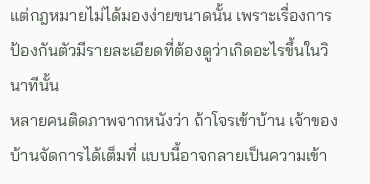แต่กฎหมายไม่ได้มองง่ายขนาดนั้น เพราะเรื่องการป้องกันตัวมีรายละเอียดที่ต้องดูว่าเกิดอะไรขึ้นในวินาทีนั้น
หลายคนติดภาพจากหนังว่า ถ้าโจรเข้าบ้าน เจ้าของบ้านจัดการได้เต็มที่ แบบนี้อาจกลายเป็นความเข้า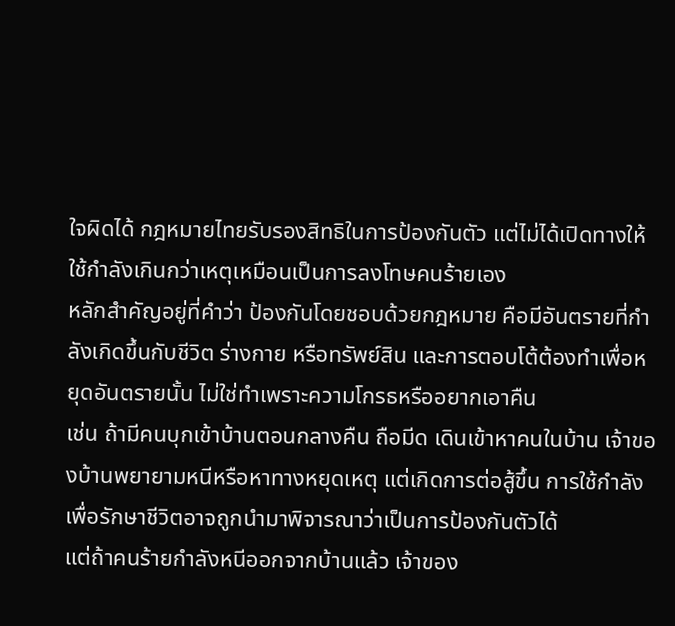ใจผิดได้ กฎหมายไทยรับรองสิทธิในการป้องกันตัว แต่ไม่ได้เปิดทางให้ใช้กำลังเกินกว่าเหตุเหมือนเป็นการลงโทษคนร้ายเอง
หลักสำคัญอยู่ที่คำว่า ป้องกันโดยชอบด้วยกฎหมาย คือมีอันตรายที่กำลังเกิดขึ้นกับชีวิต ร่างกาย หรือทรัพย์สิน และการตอบโต้ต้องทำเพื่อหยุดอันตรายนั้น ไม่ใช่ทำเพราะความโกรธหรืออยากเอาคืน
เช่น ถ้ามีคนบุกเข้าบ้านตอนกลางคืน ถือมีด เดินเข้าหาคนในบ้าน เจ้าของบ้านพยายามหนีหรือหาทางหยุดเหตุ แต่เกิดการต่อสู้ขึ้น การใช้กำลังเพื่อรักษาชีวิตอาจถูกนำมาพิจารณาว่าเป็นการป้องกันตัวได้
แต่ถ้าคนร้ายกำลังหนีออกจากบ้านแล้ว เจ้าของ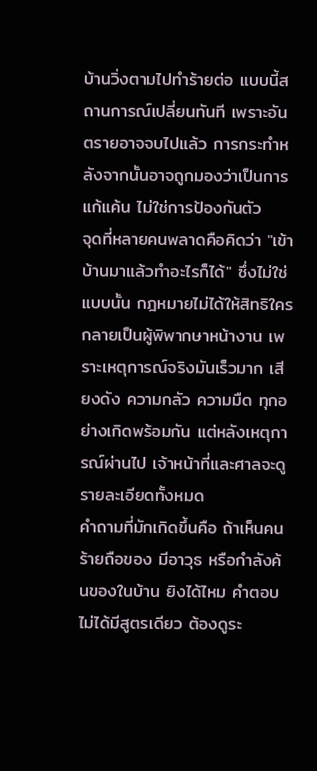บ้านวิ่งตามไปทำร้ายต่อ แบบนี้สถานการณ์เปลี่ยนทันที เพราะอันตรายอาจจบไปแล้ว การกระทำหลังจากนั้นอาจถูกมองว่าเป็นการแก้แค้น ไม่ใช่การป้องกันตัว
จุดที่หลายคนพลาดคือคิดว่า "เข้าบ้านมาแล้วทำอะไรก็ได้" ซึ่งไม่ใช่แบบนั้น กฎหมายไม่ได้ให้สิทธิใครกลายเป็นผู้พิพากษาหน้างาน เพราะเหตุการณ์จริงมันเร็วมาก เสียงดัง ความกลัว ความมืด ทุกอย่างเกิดพร้อมกัน แต่หลังเหตุการณ์ผ่านไป เจ้าหน้าที่และศาลจะดูรายละเอียดทั้งหมด
คำถามที่มักเกิดขึ้นคือ ถ้าเห็นคนร้ายถือของ มีอาวุธ หรือกำลังค้นของในบ้าน ยิงได้ไหม คำตอบไม่ได้มีสูตรเดียว ต้องดูระ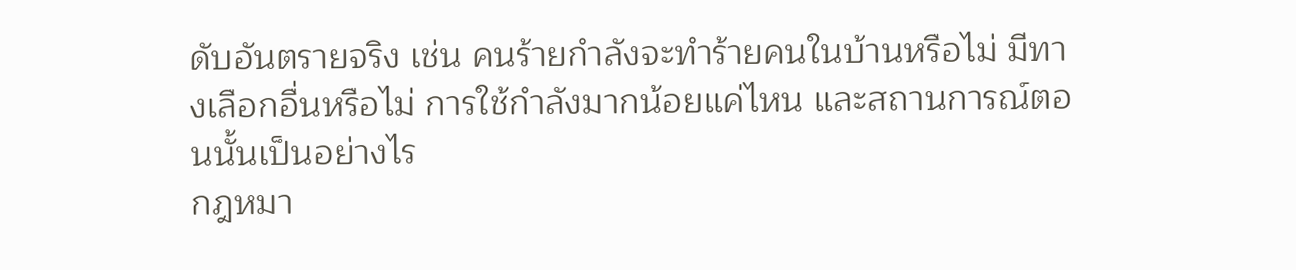ดับอันตรายจริง เช่น คนร้ายกำลังจะทำร้ายคนในบ้านหรือไม่ มีทางเลือกอื่นหรือไม่ การใช้กำลังมากน้อยแค่ไหน และสถานการณ์ตอนนั้นเป็นอย่างไร
กฎหมา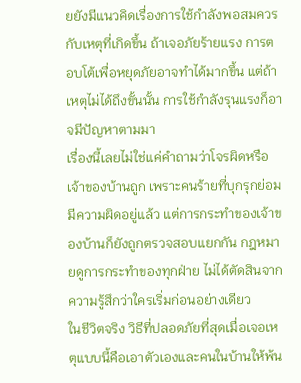ยยังมีแนวคิดเรื่องการใช้กำลังพอสมควรกับเหตุที่เกิดขึ้น ถ้าเจอภัยร้ายแรง การตอบโต้เพื่อหยุดภัยอาจทำได้มากขึ้น แต่ถ้าเหตุไม่ได้ถึงขั้นนั้น การใช้กำลังรุนแรงก็อาจมีปัญหาตามมา
เรื่องนี้เลยไม่ใช่แค่คำถามว่าโจรผิดหรือเจ้าของบ้านถูก เพราะคนร้ายที่บุกรุกย่อมมีความผิดอยู่แล้ว แต่การกระทำของเจ้าของบ้านก็ยังถูกตรวจสอบแยกกัน กฎหมายดูการกระทำของทุกฝ่าย ไม่ได้ตัดสินจากความรู้สึกว่าใครเริ่มก่อนอย่างเดียว
ในชีวิตจริง วิธีที่ปลอดภัยที่สุดเมื่อเจอเหตุแบบนี้คือเอาตัวเองและคนในบ้านให้พ้น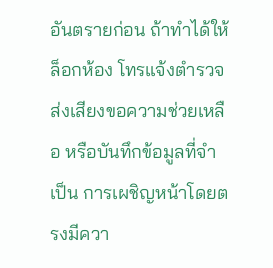อันตรายก่อน ถ้าทำได้ให้ล็อกห้อง โทรแจ้งตำรวจ ส่งเสียงขอความช่วยเหลือ หรือบันทึกข้อมูลที่จำเป็น การเผชิญหน้าโดยตรงมีควา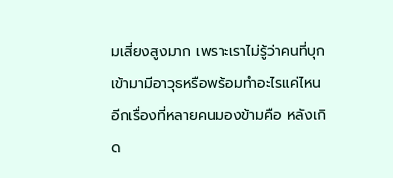มเสี่ยงสูงมาก เพราะเราไม่รู้ว่าคนที่บุกเข้ามามีอาวุธหรือพร้อมทำอะไรแค่ไหน
อีกเรื่องที่หลายคนมองข้ามคือ หลังเกิด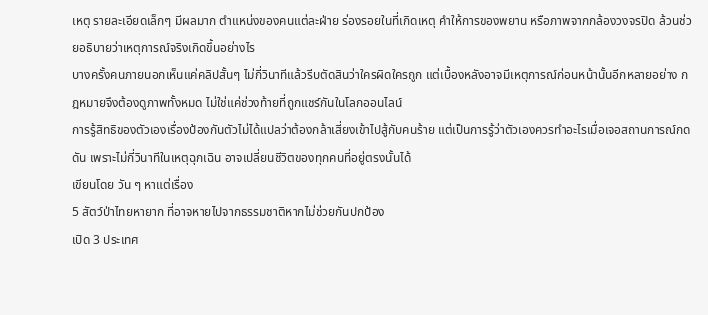เหตุ รายละเอียดเล็กๆ มีผลมาก ตำแหน่งของคนแต่ละฝ่าย ร่องรอยในที่เกิดเหตุ คำให้การของพยาน หรือภาพจากกล้องวงจรปิด ล้วนช่วยอธิบายว่าเหตุการณ์จริงเกิดขึ้นอย่างไร
บางครั้งคนภายนอกเห็นแค่คลิปสั้นๆ ไม่กี่วินาทีแล้วรีบตัดสินว่าใครผิดใครถูก แต่เบื้องหลังอาจมีเหตุการณ์ก่อนหน้านั้นอีกหลายอย่าง กฎหมายจึงต้องดูภาพทั้งหมด ไม่ใช่แค่ช่วงท้ายที่ถูกแชร์กันในโลกออนไลน์
การรู้สิทธิของตัวเองเรื่องป้องกันตัวไม่ได้แปลว่าต้องกล้าเสี่ยงเข้าไปสู้กับคนร้าย แต่เป็นการรู้ว่าตัวเองควรทำอะไรเมื่อเจอสถานการณ์กดดัน เพราะไม่กี่วินาทีในเหตุฉุกเฉิน อาจเปลี่ยนชีวิตของทุกคนที่อยู่ตรงนั้นได้
เขียนโดย วัน ๆ หาแต่เรื่อง
5 สัตว์ป่าไทยหายาก ที่อาจหายไปจากธรรมชาติหากไม่ช่วยกันปกป้อง
เปิด 3 ประเทศ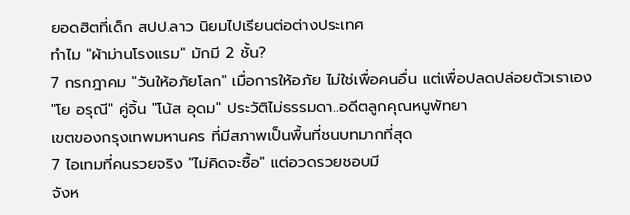ยอดฮิตที่เด็ก สปป.ลาว นิยมไปเรียนต่อต่างประเทศ
ทำไม "ผ้าม่านโรงแรม" มักมี 2 ชั้น?
7 กรกฎาคม "วันให้อภัยโลก" เมื่อการให้อภัย ไม่ใช่เพื่อคนอื่น แต่เพื่อปลดปล่อยตัวเราเอง
"โย อรุณี" คู่จิ้น "โน้ส อุดม" ประวัติไม่ธรรมดา..อดีตลูกคุณหนูพัทยา
เขตของกรุงเทพมหานคร ที่มีสภาพเป็นพื้นที่ชนบทมากที่สุด
7 ไอเทมที่คนรวยจริง "ไม่คิดจะซื้อ" แต่อวดรวยชอบมี
จังห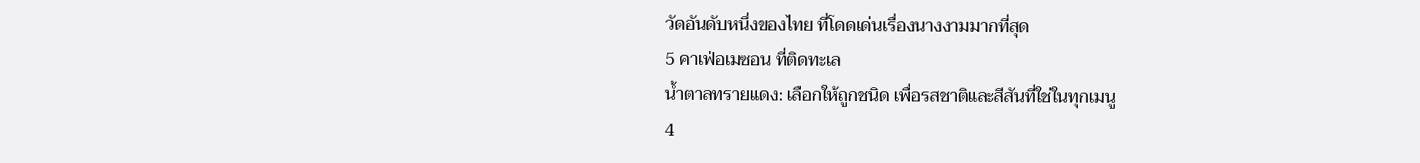วัดอันดับหนึ่งของไทย ที่โดดเด่นเรื่องนางงามมากที่สุด
5 คาเฟ่อเมซอน ที่ติดทะเล
น้ำตาลทรายแดง: เลือกให้ถูกชนิด เพื่อรสชาติและสีสันที่ใช่ในทุกเมนู
4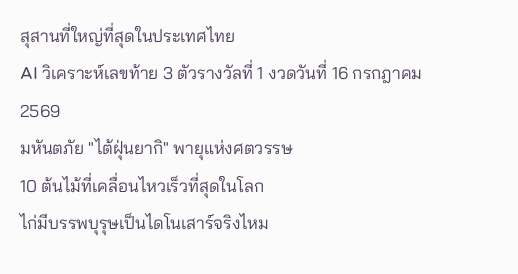สุสานที่ใหญ่ที่สุดในประเทศไทย
AI วิเคราะห์เลขท้าย 3 ตัวรางวัลที่ 1 งวดวันที่ 16 กรกฎาคม 2569
มหันตภัย "ไต้ฝุ่นยากิ" พายุแห่งศตวรรษ
10 ต้นไม้ที่เคลื่อนไหวเร็วที่สุดในโลก
ไก่มีบรรพบุรุษเป็นไดโนเสาร์จริงไหม